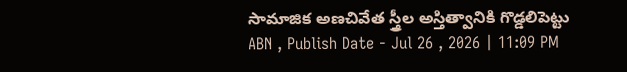సామాజిక అణచివేత స్త్రీల అస్తిత్వానికి గొడ్డలిపెట్టు
ABN , Publish Date - Jul 26 , 2026 | 11:09 PM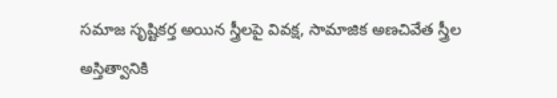సమాజ సృష్టికర్త అయిన స్త్రీలపై వివక్ష, సామాజిక అణచివేత స్త్రీల అస్తిత్వానికి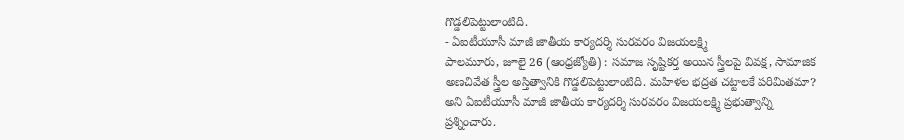గొడ్డలిపెట్టులాంటిది.
- ఏఐటీయూసీ మాజీ జాతీయ కార్యదర్శి సురవరం విజయలక్ష్మి
పాలమూరు, జూలై 26 (ఆంధ్రజ్యోతి) : సమాజ సృష్టికర్త అయిన స్త్రీలపై వివక్ష, సామాజిక అణచివేత స్త్రీల అస్తిత్వానికి గొడ్డలిపెట్టులాంటిది. మహిళల భద్రత చట్టాలకే పరిమితమా? అని ఏఐటీయూసీ మాజీ జాతీయ కార్యదర్శి సురవరం విజయలక్ష్మి ప్రభుత్వాన్ని ప్రశ్నించారు.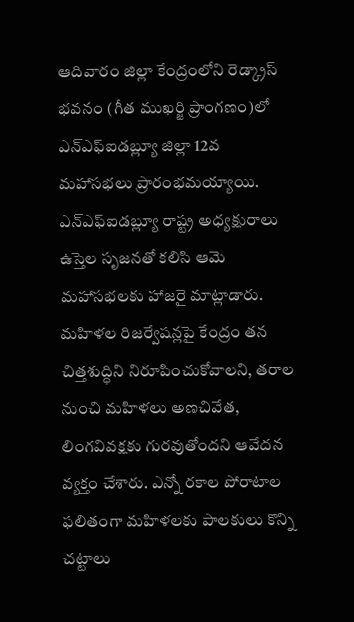ఆదివారం జిల్లా కేంద్రంలోని రెడ్క్రాస్ భవనం (గీత ముఖర్జి ప్రాంగణం)లో ఎన్ఎఫ్ఐడబ్ల్యూ జిల్లా 12వ మహాసభలు ప్రారంభమయ్యాయి. ఎన్ఎఫ్ఐడబ్ల్యూ రాష్ట్ర అధ్యక్షురాలు ఉస్తెల సృజనతో కలిసి ఆమె మహాసభలకు హాజరై మాట్లాడారు. మహిళల రిజర్వేషన్లపై కేంద్రం తన చిత్తశుద్ధిని నిరూపించుకోవాలని, తరాల నుంచి మహిళలు అణచివేత, లింగవివక్షకు గురవుతోందని ఆవేదన వ్యక్తం చేశారు. ఎన్నో రకాల పోరాటాల ఫలితంగా మహిళలకు పాలకులు కొన్ని చట్టాలు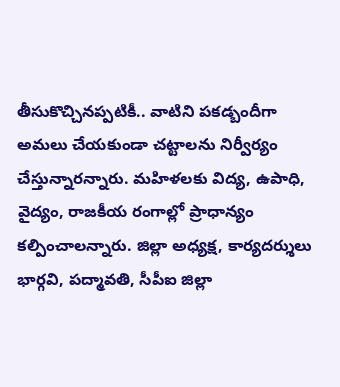తీసుకొచ్చినప్పటికీ.. వాటిని పకడ్బందీగా అమలు చేయకుండా చట్టాలను నిర్వీర్యం చేస్తున్నారన్నారు. మహిళలకు విద్య, ఉపాధి, వైద్యం, రాజకీయ రంగాల్లో ప్రాధాన్యం కల్పించాలన్నారు. జిల్లా అధ్యక్ష, కార్యదర్శులు భార్గవి, పద్మావతి, సీపీఐ జిల్లా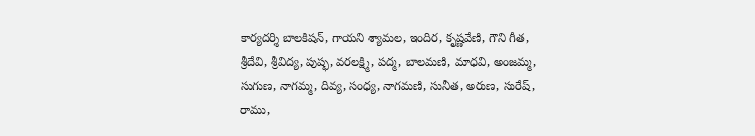కార్యదర్శి బాలకిషన్, గాయని శ్యామల, ఇందిర, కృష్ణవేణి, గౌని గీత, శ్రీదేవి, శ్రీవిద్య, పుష్ఫ, వరలక్ష్మి, పద్మ, బాలమణి, మాధవి, అంజమ్మ, సుగుణ, నాగమ్మ, దివ్య, సంధ్య, నాగమణి, సునీత, అరుణ, సురేష్, రాము,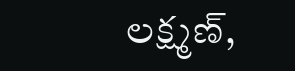లక్ష్మణ్,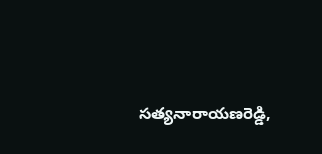సత్యనారాయణరెడ్డి,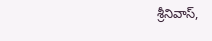శ్రీనివాస్,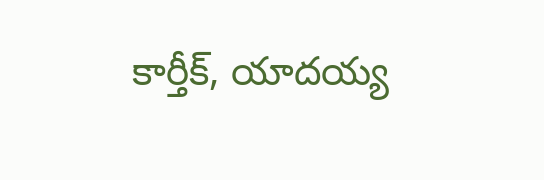కార్తీక్, యాదయ్య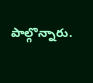పాల్గొన్నారు.